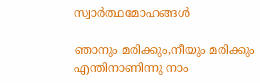സ്വാർത്ഥമോഹങ്ങൾ

ഞാനും മരിക്കും,നീയും മരിക്കും
എന്തിനാണിന്നു നാം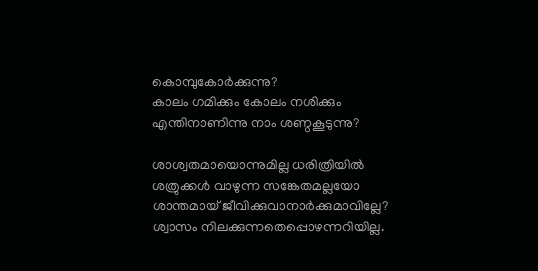കൊമ്പുകോർക്കുന്നു?
കാലം ഗമിക്കും കോലം നശിക്കും
എന്തിനാണിന്നു നാം ശണ്ഠകൂടുന്നു?

ശാശ്വതമായൊന്നുമില്ല ധരിത്രിയിൽ
ശത്രുക്കൾ വാഴുന്ന സങ്കേതമല്ലയോ
ശാന്തമായ് ജീവിക്കുവാനാർക്കുമാവില്ലേ?
ശ്വാസം നിലക്കുന്നതെപ്പൊഴന്നറിയില്ല.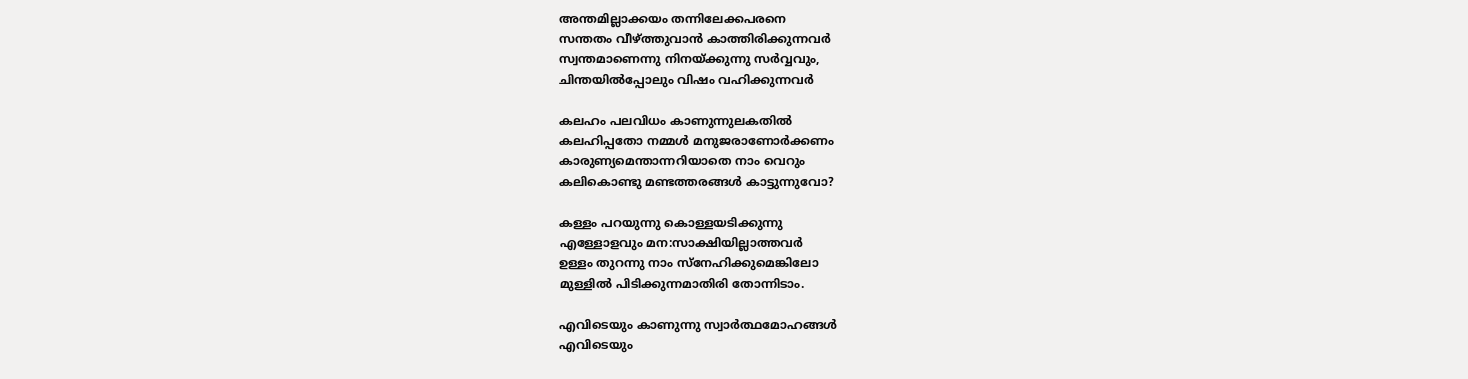അന്തമില്ലാക്കയം തന്നിലേക്കപരനെ
സന്തതം വീഴ്ത്തുവാൻ കാത്തിരിക്കുന്നവർ
സ്വന്തമാണെന്നു നിനയ്ക്കുന്നു സർവ്വവും,
ചിന്തയിൽപ്പോലും വിഷം വഹിക്കുന്നവർ

കലഹം പലവിധം കാണുന്നുലകതിൽ
കലഹിപ്പതോ നമ്മൾ മനുജരാണോർക്കണം
കാരുണ്യമെന്താന്നറിയാതെ നാം വെറും
കലികൊണ്ടു മണ്ടത്തരങ്ങൾ കാട്ടുന്നുവോ?

കള്ളം പറയുന്നു കൊള്ളയടിക്കുന്നു
എള്ളോളവും മന:സാക്ഷിയില്ലാത്തവർ
ഉള്ളം തുറന്നു നാം സ്നേഹിക്കുമെങ്കിലോ
മുള്ളിൽ പിടിക്കുന്നമാതിരി തോന്നിടാം.

എവിടെയും കാണുന്നു സ്വാർത്ഥമോഹങ്ങൾ
എവിടെയും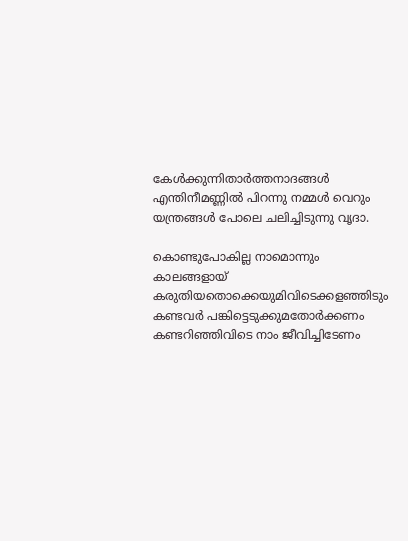കേൾക്കുന്നിതാർത്തനാദങ്ങൾ
എന്തിനീമണ്ണിൽ പിറന്നു നമ്മൾ വെറും
യന്ത്രങ്ങൾ പോലെ ചലിച്ചിടുന്നു വൃദാ.

കൊണ്ടുപോകില്ല നാമൊന്നും കാലങ്ങളായ്
കരുതിയതൊക്കെയുമിവിടെക്കളഞ്ഞിടും
കണ്ടവർ പങ്കിട്ടെടുക്കുമതോർക്കണം
കണ്ടറിഞ്ഞിവിടെ നാം ജീവിച്ചിടേണം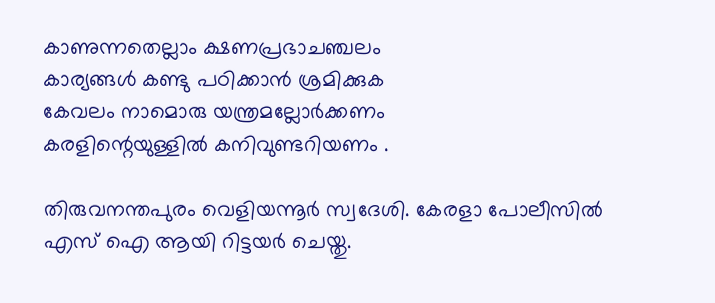കാണുന്നതെല്ലാം ക്ഷണപ്രഭാചഞ്ചലം
കാര്യങ്ങൾ കണ്ടു പഠിക്കാൻ ശ്രമിക്കുക
കേവലം നാമൊരു യന്ത്രമല്ലോർക്കണം
കരളിന്റെയുള്ളിൽ കനിവുണ്ടറിയണം .

തിരുവനന്തപുരം വെളിയന്നൂർ സ്വദേശി. കേരളാ പോലീസിൽ എസ് ഐ ആയി റിട്ടയർ ചെയ്തു.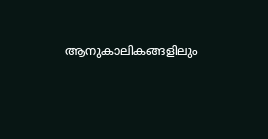ആനുകാലികങ്ങളിലും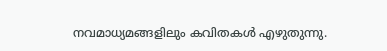നവമാധ്യമങ്ങളിലും കവിതകൾ എഴുതുന്നു.